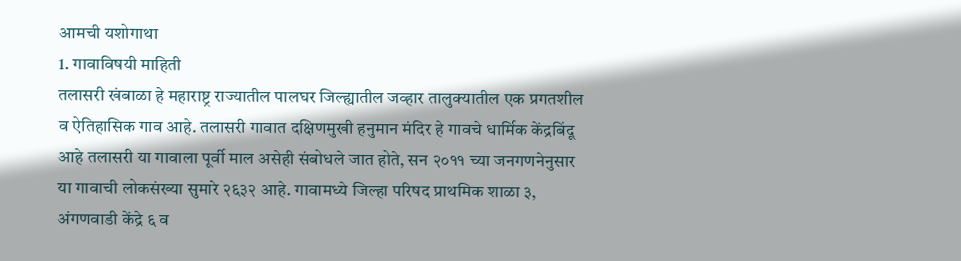आमची यशोगाथा
1. गावाविषयी माहिती
तलासरी खंबाळा हे महाराष्ट्र राज्यातील पालघर जिल्ह्यातील जव्हार तालुक्यातील एक प्रगतशील व ऐतिहासिक गाव आहे. तलासरी गावात दक्षिणमुखी हनुमान मंदिर हे गावचे धार्मिक केंद्रबिंदू आहे तलासरी या गावाला पूर्वी माल असेही संबोधले जात होते, सन २०११ च्या जनगणनेनुसार या गावाची लोकसंख्या सुमारे २६३२ आहे. गावामध्ये जिल्हा परिषद प्राथमिक शाळा ३, अंगणवाडी केंद्रे ६ व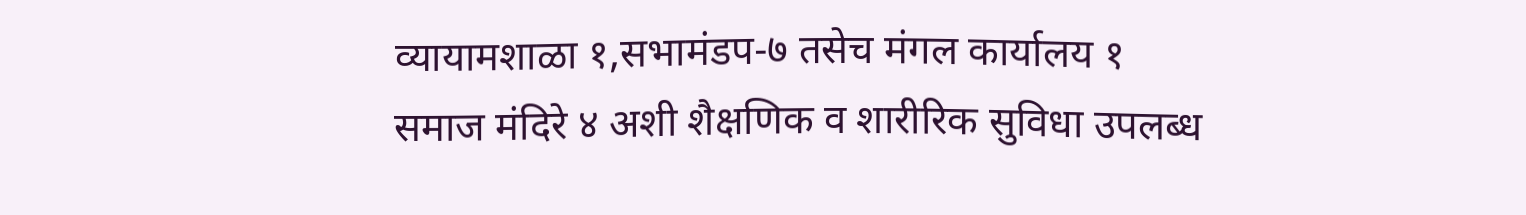व्यायामशाळा १,सभामंडप-७ तसेच मंगल कार्यालय १ समाज मंदिरे ४ अशी शैक्षणिक व शारीरिक सुविधा उपलब्ध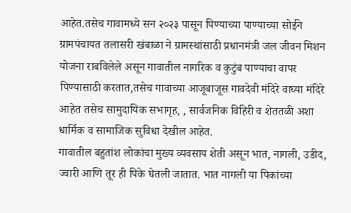आहेत.तसेच गावामध्ये सन २०२३ पासून पिण्याच्या पाण्याच्या सोईने ग्रामपंचायत तलासरी खंबाळा ने ग्रामस्थांसाठी प्रधानमंत्री जल जीवन मिशन योजना राबविलेले असून गावातील नागरिक व कुटुंब पाण्याचा वापर पिण्यासाठी करतात,तसेच गावाच्या आजूबाजूस गावदेवी मंदिरे वाघ्या मंदिरे आहेत तसेच सामुदायिक सभागृह, , सार्वजनिक विहिरी व शेततळी अशा धार्मिक व सामाजिक सुविधा देखील आहेत.
गावातील बहुतांश लोकांचा मुख्य व्यवसाय शेती असून भात, नागली, उडीद, ज्वारी आणि तूर ही पिके घेतली जातात. भात नागली या पिकांच्या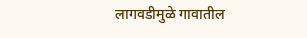लागवडीमुळे गावातील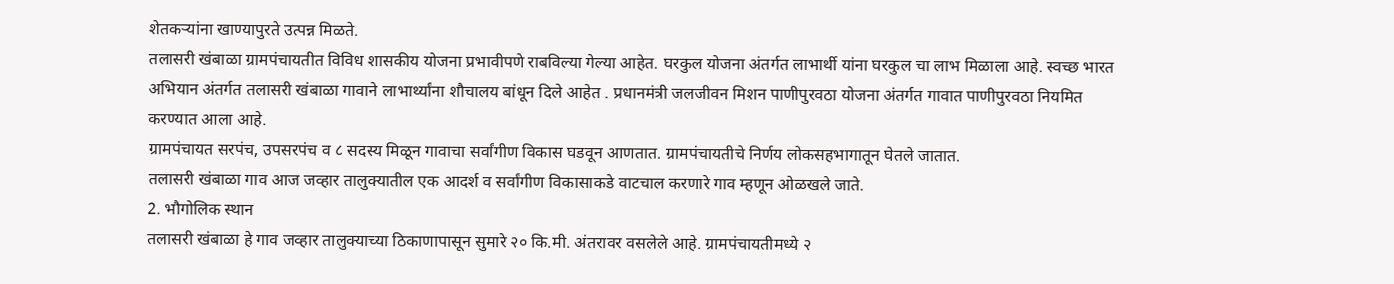शेतकऱ्यांना खाण्यापुरते उत्पन्न मिळते.
तलासरी खंबाळा ग्रामपंचायतीत विविध शासकीय योजना प्रभावीपणे राबविल्या गेल्या आहेत. घरकुल योजना अंतर्गत लाभार्थी यांना घरकुल चा लाभ मिळाला आहे. स्वच्छ भारत अभियान अंतर्गत तलासरी खंबाळा गावाने लाभार्थ्यांना शौचालय बांधून दिले आहेत . प्रधानमंत्री जलजीवन मिशन पाणीपुरवठा योजना अंतर्गत गावात पाणीपुरवठा नियमित करण्यात आला आहे.
ग्रामपंचायत सरपंच, उपसरपंच व ८ सदस्य मिळून गावाचा सर्वांगीण विकास घडवून आणतात. ग्रामपंचायतीचे निर्णय लोकसहभागातून घेतले जातात.
तलासरी खंबाळा गाव आज जव्हार तालुक्यातील एक आदर्श व सर्वांगीण विकासाकडे वाटचाल करणारे गाव म्हणून ओळखले जाते.
2. भौगोलिक स्थान
तलासरी खंबाळा हे गाव जव्हार तालुक्याच्या ठिकाणापासून सुमारे २० कि.मी. अंतरावर वसलेले आहे. ग्रामपंचायतीमध्ये २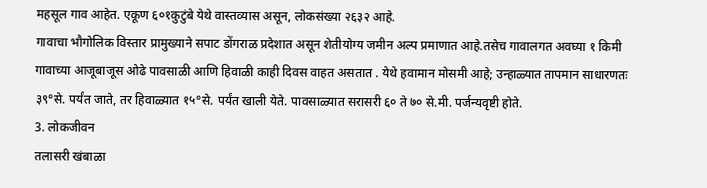महसूल गाव आहेत. एकूण ६०१कुटुंबे येथे वास्तव्यास असून, लोकसंख्या २६३२ आहे.
गावाचा भौगोलिक विस्तार प्रामुख्याने सपाट डोंगराळ प्रदेशात असून शेतीयोग्य जमीन अल्प प्रमाणात आहे.तसेच गावालगत अवघ्या १ किमी गावाच्या आजूबाजूस ओढे पावसाळी आणि हिवाळी काही दिवस वाहत असतात . येथे हवामान मोसमी आहे; उन्हाळ्यात तापमान साधारणतः ३९°से. पर्यंत जाते, तर हिवाळ्यात १५°से. पर्यंत खाली येते. पावसाळ्यात सरासरी ६० ते ७० से.मी. पर्जन्यवृष्टी होते.
3. लोकजीवन
तलासरी खंबाळा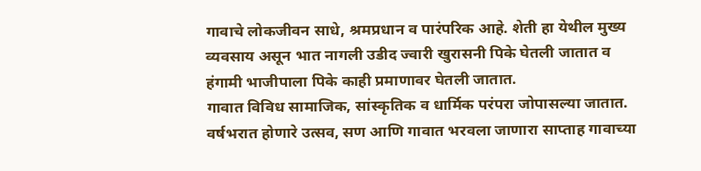गावाचे लोकजीवन साधे, श्रमप्रधान व पारंपरिक आहे. शेती हा येथील मुख्य व्यवसाय असून भात नागली उडीद ज्वारी खुरासनी पिके घेतली जातात व हंगामी भाजीपाला पिके काही प्रमाणावर घेतली जातात.
गावात विविध सामाजिक, सांस्कृतिक व धार्मिक परंपरा जोपासल्या जातात. वर्षभरात होणारे उत्सव, सण आणि गावात भरवला जाणारा साप्ताह गावाच्या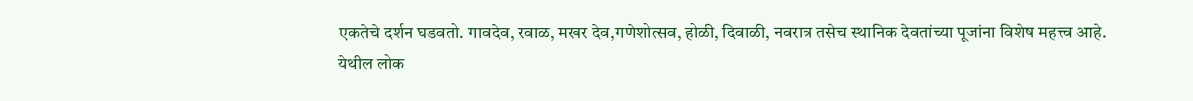एकतेचे दर्शन घडवतो. गावदेव, रवाळ, मखर देव,गणेशोत्सव, होळी, दिवाळी, नवरात्र तसेच स्थानिक देवतांच्या पूजांना विशेष महत्त्व आहे.
येथील लोक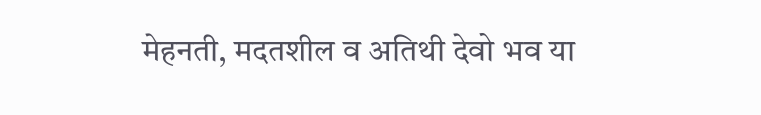मेहनती, मदतशील व अतिथी देवो भव या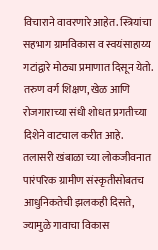विचाराने वावरणारे आहेत. स्त्रियांचा सहभाग ग्रामविकास व स्वयंसाहाय्य गटांद्वारे मोठ्या प्रमाणात दिसून येतो. तरुण वर्ग शिक्षण, खेळ आणि रोजगाराच्या संधी शोधत प्रगतीच्या दिशेने वाटचाल करीत आहे.
तलासरी खंबाळा च्या लोकजीवनात पारंपरिक ग्रामीण संस्कृतीसोबतच आधुनिकतेची झलकही दिसते, ज्यामुळे गावाचा विकास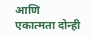आणि एकात्मता दोन्ही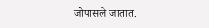जोपासले जातात.